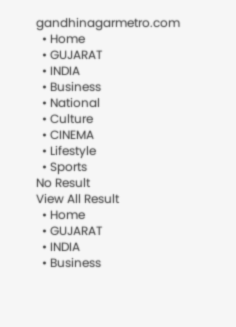gandhinagarmetro.com
  • Home
  • GUJARAT
  • INDIA
  • Business
  • National
  • Culture
  • CINEMA
  • Lifestyle
  • Sports
No Result
View All Result
  • Home
  • GUJARAT
  • INDIA
  • Business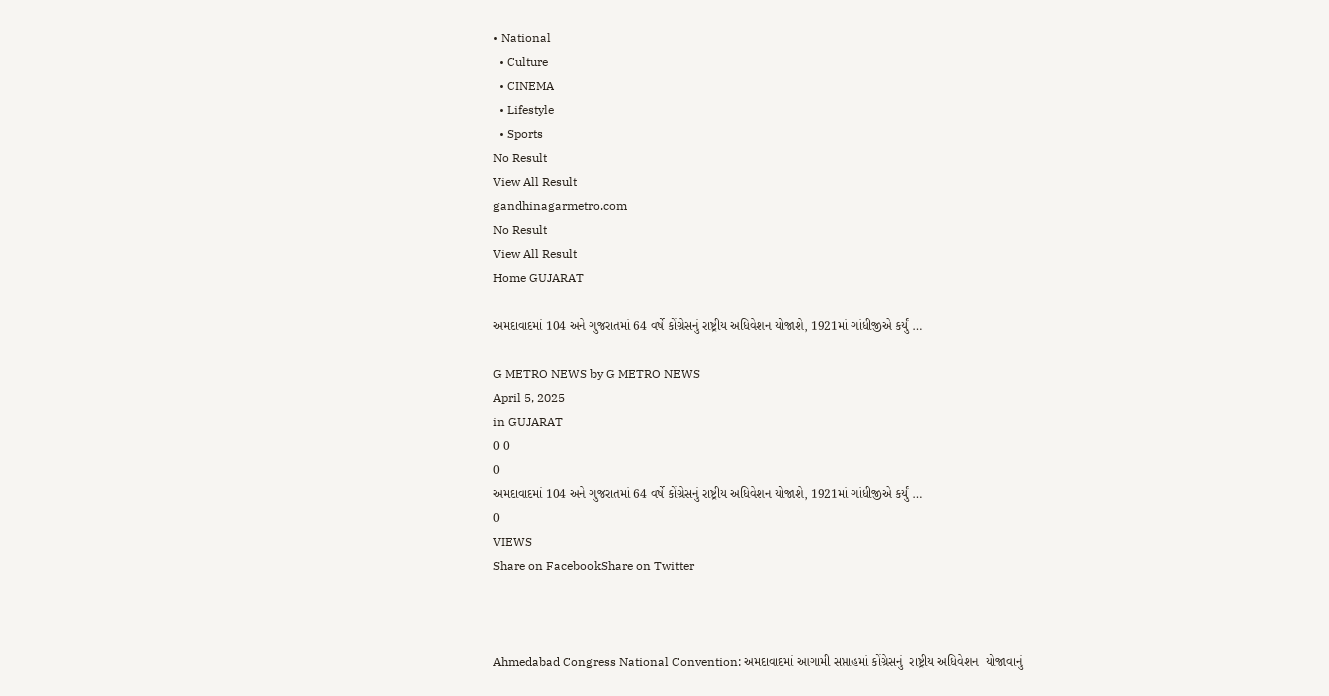• National
  • Culture
  • CINEMA
  • Lifestyle
  • Sports
No Result
View All Result
gandhinagarmetro.com
No Result
View All Result
Home GUJARAT

અમદાવાદમાં 104 અને ગુજરાતમાં 64 વર્ષે કોંગ્રેસનું રાષ્ટ્રીય અધિવેશન યોજાશે, 1921માં ગાંધીજીએ કર્યું …

G METRO NEWS by G METRO NEWS
April 5, 2025
in GUJARAT
0 0
0
અમદાવાદમાં 104 અને ગુજરાતમાં 64 વર્ષે કોંગ્રેસનું રાષ્ટ્રીય અધિવેશન યોજાશે, 1921માં ગાંધીજીએ કર્યું …
0
VIEWS
Share on FacebookShare on Twitter



Ahmedabad Congress National Convention: અમદાવાદમાં આગામી સપ્તાહમાં કોંગ્રેસનું  રાષ્ટ્રીય અધિવેશન  યોજાવાનું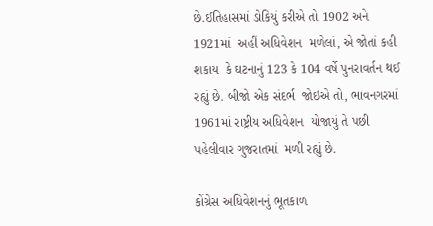છે.ઈતિહાસમાં ડોકિયું કરીએ તો 1902 અને 1921માં  અહીં અધિવેશન  મળેલાં, એ જોતાં કહી શકાય  કે ઘટનાનું 123 કે 104 વર્ષે પુનરાવર્તન થઈ રહ્યું છે. બીજો એક સંદર્ભ  જોઇએ તો, ભાવનગરમાં 1961માં રાષ્ટ્રીય અધિવેશન  યોજાયું તે પછી પહેલીવાર ગુજરાતમાં  મળી રહ્યું છે.

કોંગ્રેસ અધિવેશનનું ભૂતકાળ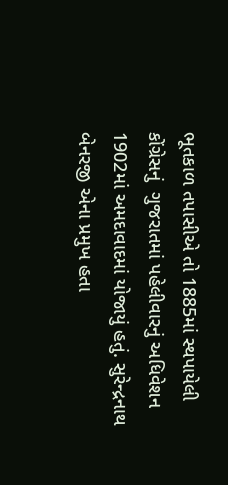ભૂતકાળ તપાસીએ તો 1885માં સ્થપાયેલી  કોંગ્રેસનું  ગુજરાતમાં પહેલીવારનું અધિવેશન 1902માં અમદાવાદમાં યોજાયું હતું. સુરેન્દ્રનાથ બેનરજી એના પ્રમુખ હતા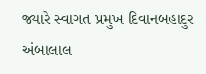જ્યારે સ્વાગત પ્રમુખ દિવાનબહાદુર અંબાલાલ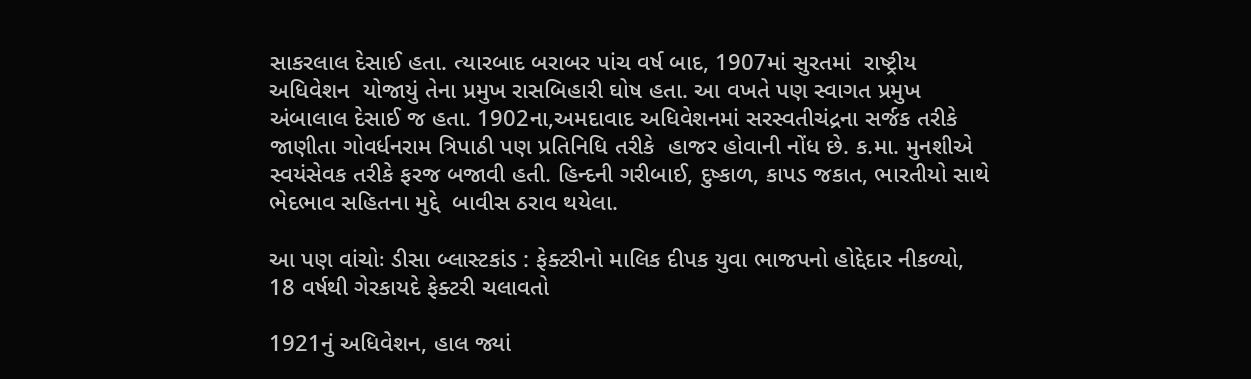સાકરલાલ દેસાઈ હતા. ત્યારબાદ બરાબર પાંચ વર્ષ બાદ, 1907માં સુરતમાં  રાષ્ટ્રીય અધિવેશન  યોજાયું તેના પ્રમુખ રાસબિહારી ઘોષ હતા. આ વખતે પણ સ્વાગત પ્રમુખ અંબાલાલ દેસાઈ જ હતા. 1902ના,અમદાવાદ અધિવેશનમાં સરસ્વતીચંદ્રના સર્જક તરીકે જાણીતા ગોવર્ધનરામ ત્રિપાઠી પણ પ્રતિનિધિ તરીકે  હાજર હોવાની નોંધ છે. ક.મા. મુનશીએ સ્વયંસેવક તરીકે ફરજ બજાવી હતી. હિન્દની ગરીબાઈ, દુષ્કાળ, કાપડ જકાત, ભારતીયો સાથે ભેદભાવ સહિતના મુદ્દે  બાવીસ ઠરાવ થયેલા.

આ પણ વાંચોઃ ડીસા બ્લાસ્ટકાંડ : ફેક્ટરીનો માલિક દીપક યુવા ભાજપનો હોદ્દેદાર નીકળ્યો, 18 વર્ષથી ગેરકાયદે ફેક્ટરી ચલાવતો

1921નું અધિવેશન, હાલ જ્યાં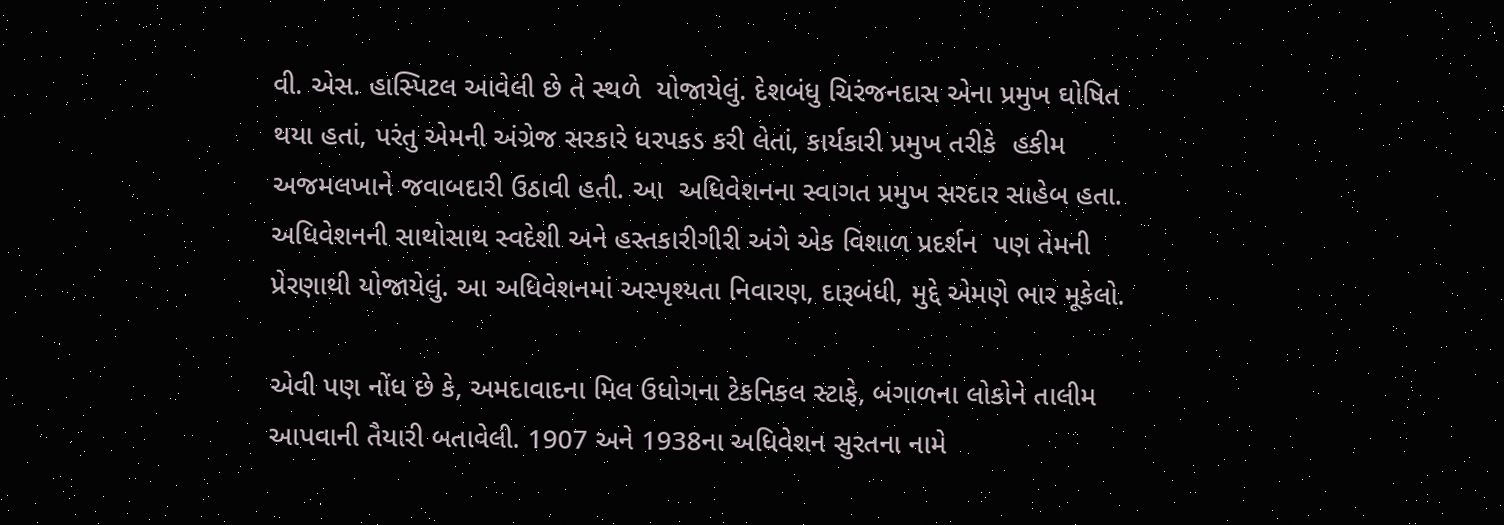વી. એસ. હાસ્પિટલ આવેલી છે તે સ્થળે  યોજાયેલું. દેશબંધુ ચિરંજનદાસ એના પ્રમુખ ઘોષિત થયા હતાં, પરંતુ એમની અંગ્રેજ સરકારે ધરપકડ કરી લેતાં, કાર્યકારી પ્રમુખ તરીકે  હકીમ અજમલખાને જવાબદારી ઉઠાવી હતી. આ  અધિવેશનના સ્વાગત પ્રમુખ સરદાર સાહેબ હતા. અધિવેશનની સાથોસાથ સ્વદેશી અને હસ્તકારીગીરી અંગે એક વિશાળ પ્રદર્શન  પણ તેમની પ્રેરણાથી યોજાયેલું. આ અધિવેશનમાં અસ્પૃશ્યતા નિવારણ, દારૂબંધી, મુદ્દે એમણે ભાર મૂકેલો.

એવી પણ નોંધ છે કે, અમદાવાદના મિલ ઉધોગના ટેકનિકલ સ્ટાફે, બંગાળના લોકોને તાલીમ આપવાની તૈયારી બતાવેલી. 1907 અને 1938ના અધિવેશન સુરતના નામે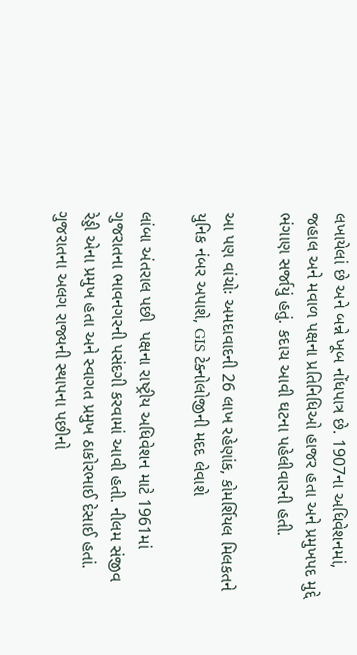લખાયેલાં છે અને બન્ને ખૂબ નોંધપાત્ર છે. 1907ના અધિવેશનમાં, જહાલ અને મવાળ પક્ષના પ્રતિનિધિઓ હાજર હતા અને પ્રમુખપદ મુદ્દે ભંગાણ સર્જાયું હતું. કદાચ આવી ઘટના પહેલીવારની હતી.

આ પણ વાંચોઃ અમદાવાદની 26 લાખ રહેણાંક, કોમર્શિયલ મિલકતને યુનિક નંબર અપાશે, GIS ટેક્નોલોજીની મદદ લેવાશે

લાંબા અંતરાલ પછી  પક્ષના રાષ્ટ્રીય અધિવેશન માટે 1961માં ગુજરાતના ભાવનગરની પસંદગી કરવામાં આવી હતી. નીલમ સંજીવ રેડ્ડી એના પ્રમુખ હતા અને સ્વાગત પ્રમુખ ઠાકોરભાઈ દેસાઈ હતાં. ગુજરાતના અલગ રાજ્યની સ્થાપના પછીનો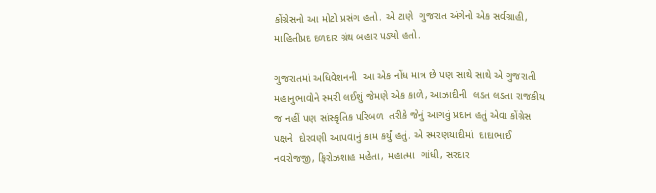કોંગ્રેસનો આ મોટો પ્રસંગ હતો. એ ટાણે  ગુજરાત અંગેનો એક સર્વગ્રાહી, માહિતીપ્રદ દળદાર ગ્રંથ બહાર પડ્યો હતો.

ગુજરાતમાં અધિવેશનની  આ એક નોંધ માત્ર છે પણ સાથે સાથે એ ગુજરાતી મહાનુભાવોને સ્મરી લઈશું જેમણે એક કાળે, આઝાદીની  લડત લડતા રાજકીય જ નહીં પણ સાંસ્કૃતિક પરિબળ  તરીકે જેનું આગવું પ્રદાન હતું એવા કોંગ્રેસ પક્ષને  દોરવણી આપવાનું કામ કર્યું હતું. એ સ્મરણયાદીમાં  દાદાભાઈ નવરોજજી, ફિરોઝશાહ મહેતા, મહાત્મા  ગાંધી, સરદાર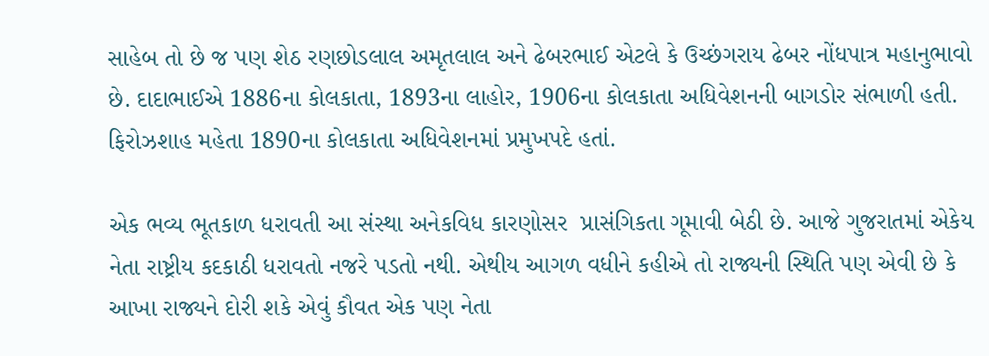સાહેબ તો છે જ પણ શેઠ રણછોડલાલ અમૃતલાલ અને ઢેબરભાઈ એટલે કે ઉચ્છંગરાય ઢેબર નોંધપાત્ર મહાનુભાવો છે. દાદાભાઈએ 1886ના કોલકાતા, 1893ના લાહોર, 1906ના કોલકાતા અધિવેશનની બાગડોર સંભાળી હતી. ફિરોઝશાહ મહેતા 1890ના કોલકાતા અધિવેશનમાં પ્રમુખપદે હતાં.

એક ભવ્ય ભૂતકાળ ધરાવતી આ સંસ્થા અનેકવિધ કારણોસર  પ્રાસંગિકતા ગૂમાવી બેઠી છે. આજે ગુજરાતમાં એકેય નેતા રાષ્ટ્રીય કદકાઠી ધરાવતો નજરે પડતો નથી. એથીય આગળ વધીને કહીએ તો રાજ્યની સ્થિતિ પણ એવી છે કે આખા રાજ્યને દોરી શકે એવું કૌવત એક પણ નેતા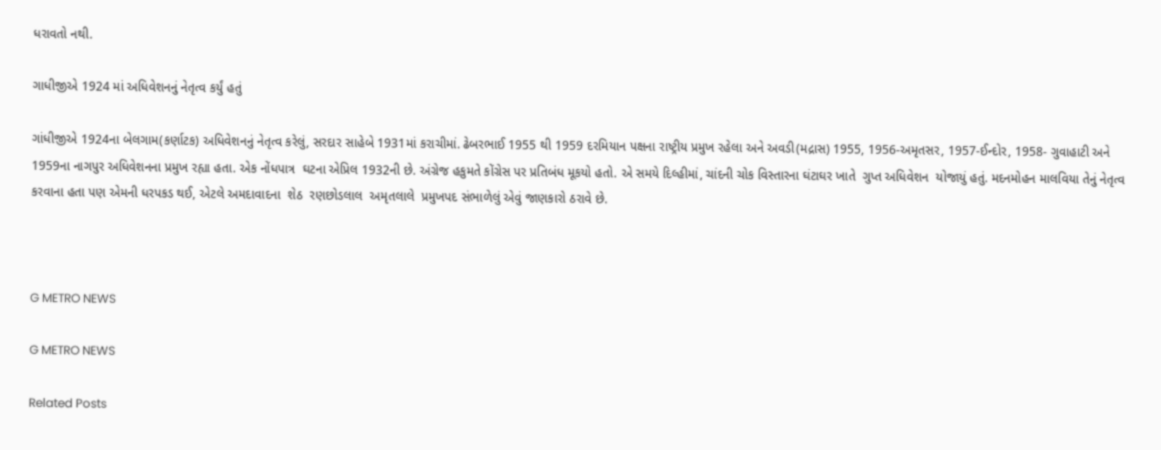ધરાવતો નથી.

ગાધીજીએ 1924 માં અધિવેશનનું નેતૃત્વ કર્યું હતું

ગાંધીજીએ 1924ના બેલગામ(કર્ણાટક) અધિવેશનનું નેતૃત્વ કરેલું, સરદાર સાહેબે 1931માં કરાચીમાં. ઢેબરભાઈ 1955 થી 1959 દરમિયાન પક્ષના રાષ્ટ્રીય પ્રમુખ રહેલા અને અવડી(મદ્રાસ) 1955, 1956-અમૃતસર, 1957-ઈન્દોર, 1958- ગુવાહાટી અને 1959ના નાગપુર અધિવેશનના પ્રમુખ રહ્યા હતા. એક નોંધપાત્ર  ઘટના એપ્રિલ 1932ની છે. અંગ્રેજ હકુમતે કોંગ્રેસ પર પ્રતિબંધ મૂકયો હતો. એ સમયે દિલ્હીમાં, ચાંદની ચોક વિસ્તારના ઘંટાઘર ખાતે  ગુપ્ત અધિવેશન  યોજાયું હતું. મદનમોહન માલવિયા તેનું નેતૃત્વ કરવાના હતા પણ એમની ધરપકડ થઈ, એટલે અમદાવાદના  શેઠ  રણછોડલાલ  અમૃતલાલે  પ્રમુખપદ સંભાળેલું એવું જાણકારો ઠરાવે છે.



G METRO NEWS

G METRO NEWS

Related Posts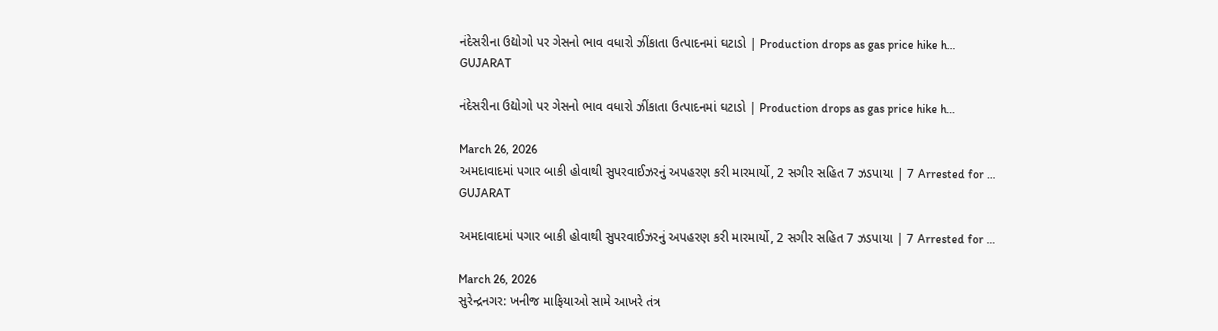નંદેસરીના ઉદ્યોગો પર ગેસનો ભાવ વધારો ઝીંકાતા ઉત્પાદનમાં ઘટાડો | Production drops as gas price hike h…
GUJARAT

નંદેસરીના ઉદ્યોગો પર ગેસનો ભાવ વધારો ઝીંકાતા ઉત્પાદનમાં ઘટાડો | Production drops as gas price hike h…

March 26, 2026
અમદાવાદમાં પગાર બાકી હોવાથી સુપરવાઈઝરનું અપહરણ કરી મારમાર્યો, 2 સગીર સહિત 7 ઝડપાયા | 7 Arrested for …
GUJARAT

અમદાવાદમાં પગાર બાકી હોવાથી સુપરવાઈઝરનું અપહરણ કરી મારમાર્યો, 2 સગીર સહિત 7 ઝડપાયા | 7 Arrested for …

March 26, 2026
સુરેન્દ્રનગર: ખનીજ માફિયાઓ સામે આખરે તંત્ર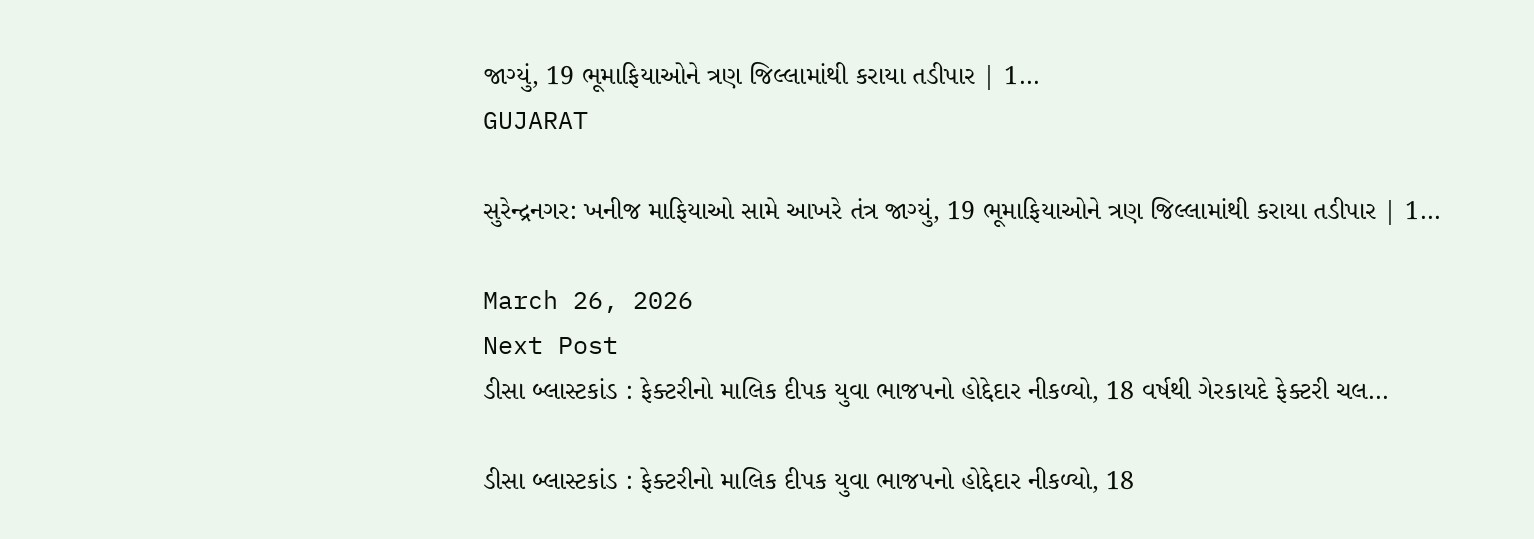જાગ્યું, 19 ભૂમાફિયાઓને ત્રણ જિલ્લામાંથી કરાયા તડીપાર | 1…
GUJARAT

સુરેન્દ્રનગર: ખનીજ માફિયાઓ સામે આખરે તંત્ર જાગ્યું, 19 ભૂમાફિયાઓને ત્રણ જિલ્લામાંથી કરાયા તડીપાર | 1…

March 26, 2026
Next Post
ડીસા બ્લાસ્ટકાંડ : ફેક્ટરીનો માલિક દીપક યુવા ભાજપનો હોદ્દેદાર નીકળ્યો, 18 વર્ષથી ગેરકાયદે ફેક્ટરી ચલ…

ડીસા બ્લાસ્ટકાંડ : ફેક્ટરીનો માલિક દીપક યુવા ભાજપનો હોદ્દેદાર નીકળ્યો, 18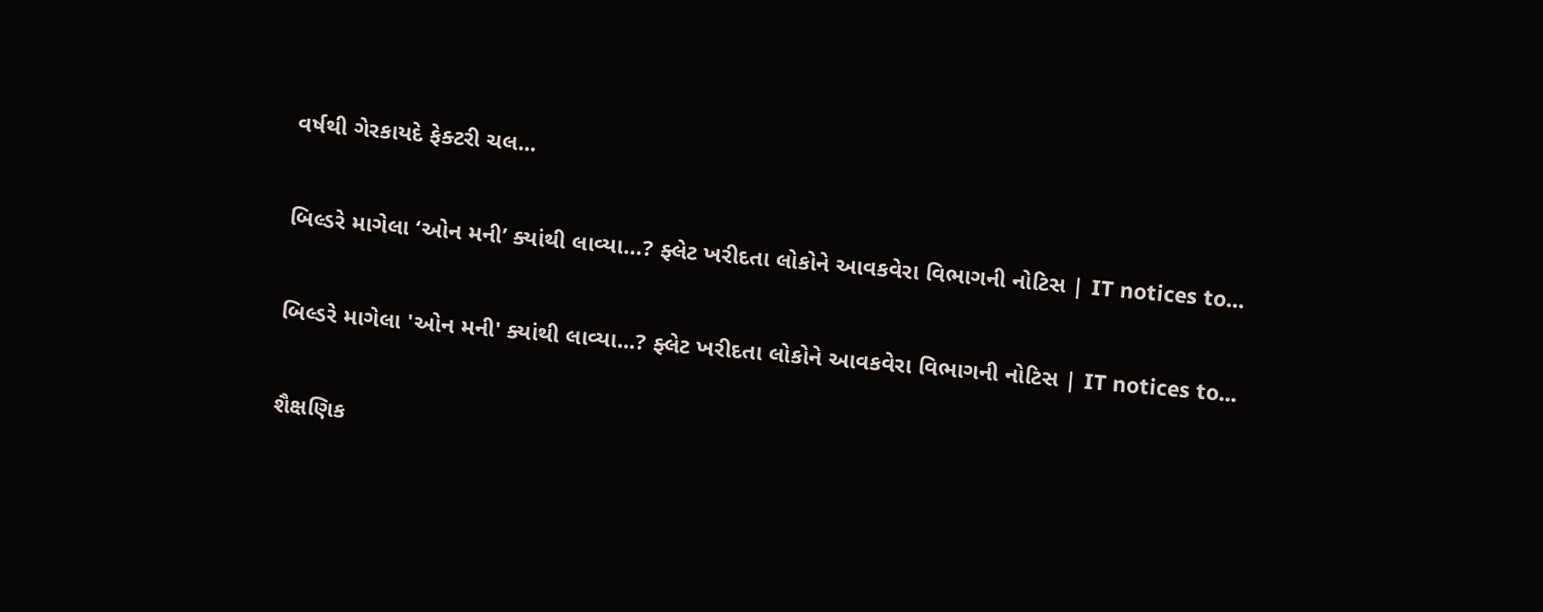વર્ષથી ગેરકાયદે ફેક્ટરી ચલ...

બિલ્ડરે માગેલા ‘ઓન મની’ ક્યાંથી લાવ્યા…? ફ્લેટ ખરીદતા લોકોને આવકવેરા વિભાગની નોટિસ | IT notices to…

બિલ્ડરે માગેલા 'ઓન મની' ક્યાંથી લાવ્યા...? ફ્લેટ ખરીદતા લોકોને આવકવેરા વિભાગની નોટિસ | IT notices to...

શૈક્ષણિક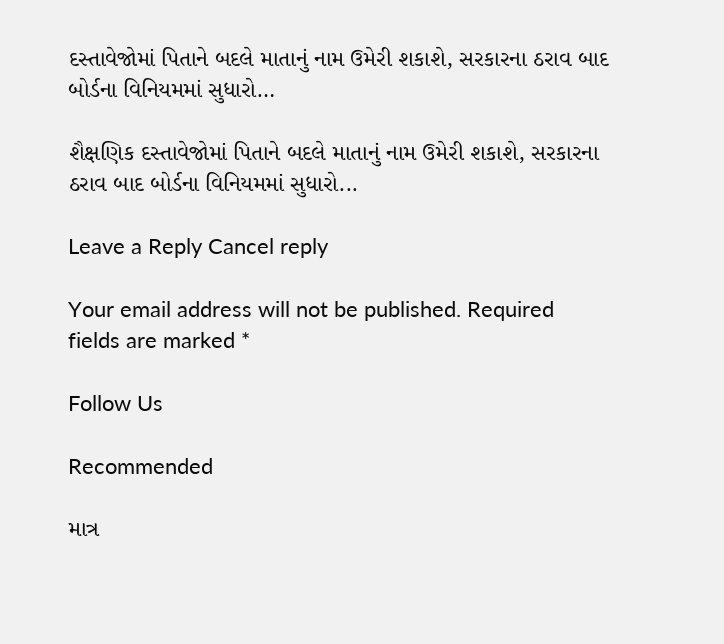દસ્તાવેજોમાં પિતાને બદલે માતાનું નામ ઉમેરી શકાશે, સરકારના ઠરાવ બાદ બોર્ડના વિનિયમમાં સુધારો…

શૈક્ષણિક દસ્તાવેજોમાં પિતાને બદલે માતાનું નામ ઉમેરી શકાશે, સરકારના ઠરાવ બાદ બોર્ડના વિનિયમમાં સુધારો...

Leave a Reply Cancel reply

Your email address will not be published. Required fields are marked *

Follow Us

Recommended

માત્ર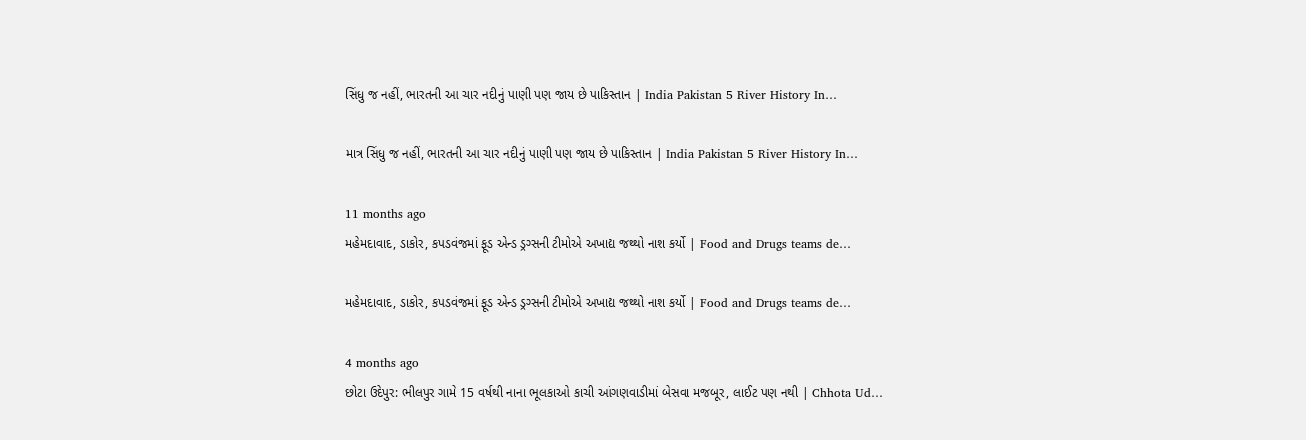સિંધુ જ નહીં, ભારતની આ ચાર નદીનું પાણી પણ જાય છે પાકિસ્તાન | India Pakistan 5 River History In…

માત્ર સિંધુ જ નહીં, ભારતની આ ચાર નદીનું પાણી પણ જાય છે પાકિસ્તાન | India Pakistan 5 River History In…

11 months ago
મહેમદાવાદ, ડાકોર, કપડવંજમાં ફૂડ એન્ડ ડ્રગ્સની ટીમોએ અખાદ્ય જથ્થો નાશ કર્યો | Food and Drugs teams de…

મહેમદાવાદ, ડાકોર, કપડવંજમાં ફૂડ એન્ડ ડ્રગ્સની ટીમોએ અખાદ્ય જથ્થો નાશ કર્યો | Food and Drugs teams de…

4 months ago
છોટા ઉદેપુર: ભીલપુર ગામે 15 વર્ષથી નાના ભૂલકાઓ કાચી આંગણવાડીમાં બેસવા મજબૂર, લાઈટ પણ નથી | Chhota Ud…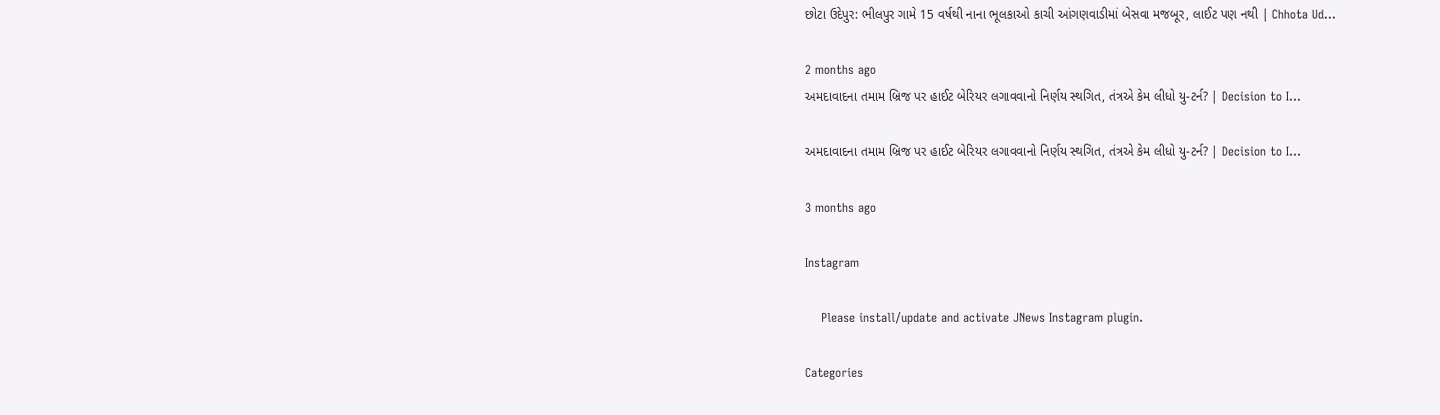છોટા ઉદેપુર: ભીલપુર ગામે 15 વર્ષથી નાના ભૂલકાઓ કાચી આંગણવાડીમાં બેસવા મજબૂર, લાઈટ પણ નથી | Chhota Ud…

2 months ago
અમદાવાદના તમામ બ્રિજ પર હાઈટ બેરિયર લગાવવાનો નિર્ણય સ્થગિત, તંત્રએ કેમ લીધો યુ-ટર્ન? | Decision to I…

અમદાવાદના તમામ બ્રિજ પર હાઈટ બેરિયર લગાવવાનો નિર્ણય સ્થગિત, તંત્રએ કેમ લીધો યુ-ટર્ન? | Decision to I…

3 months ago

Instagram

    Please install/update and activate JNews Instagram plugin.

Categories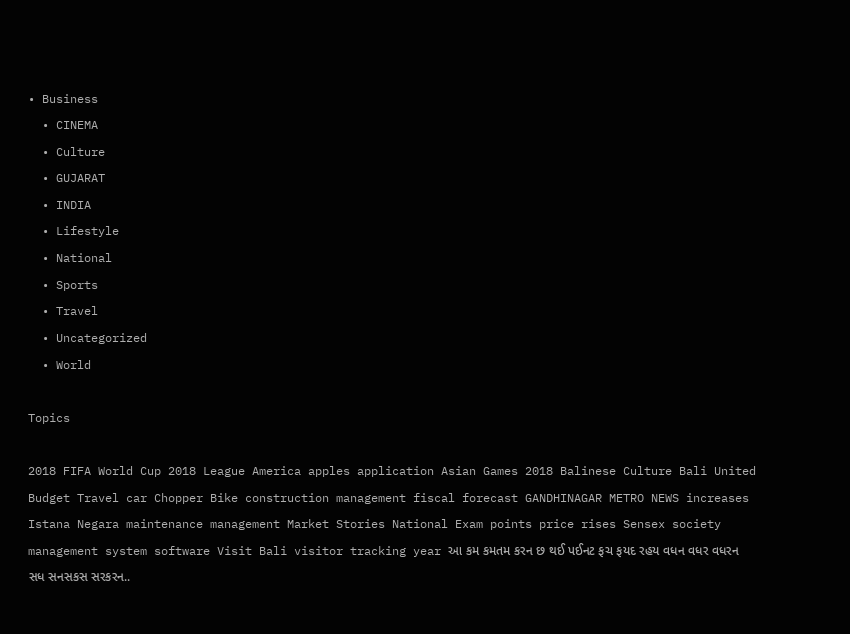• Business
  • CINEMA
  • Culture
  • GUJARAT
  • INDIA
  • Lifestyle
  • National
  • Sports
  • Travel
  • Uncategorized
  • World

Topics

2018 FIFA World Cup 2018 League America apples application Asian Games 2018 Balinese Culture Bali United Budget Travel car Chopper Bike construction management fiscal forecast GANDHINAGAR METRO NEWS increases Istana Negara maintenance management Market Stories National Exam points price rises Sensex society management system software Visit Bali visitor tracking year આ કમ કમતમ કરન છ થઈ પઈનટ ફચ ફયદ રહય વધન વધર વધરન સધ સનસકસ સરકરન..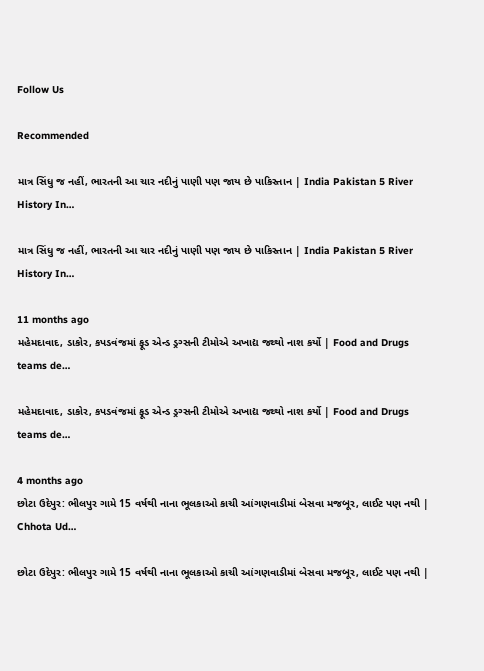Follow Us

Recommended

માત્ર સિંધુ જ નહીં, ભારતની આ ચાર નદીનું પાણી પણ જાય છે પાકિસ્તાન | India Pakistan 5 River History In…

માત્ર સિંધુ જ નહીં, ભારતની આ ચાર નદીનું પાણી પણ જાય છે પાકિસ્તાન | India Pakistan 5 River History In…

11 months ago
મહેમદાવાદ, ડાકોર, કપડવંજમાં ફૂડ એન્ડ ડ્રગ્સની ટીમોએ અખાદ્ય જથ્થો નાશ કર્યો | Food and Drugs teams de…

મહેમદાવાદ, ડાકોર, કપડવંજમાં ફૂડ એન્ડ ડ્રગ્સની ટીમોએ અખાદ્ય જથ્થો નાશ કર્યો | Food and Drugs teams de…

4 months ago
છોટા ઉદેપુર: ભીલપુર ગામે 15 વર્ષથી નાના ભૂલકાઓ કાચી આંગણવાડીમાં બેસવા મજબૂર, લાઈટ પણ નથી | Chhota Ud…

છોટા ઉદેપુર: ભીલપુર ગામે 15 વર્ષથી નાના ભૂલકાઓ કાચી આંગણવાડીમાં બેસવા મજબૂર, લાઈટ પણ નથી |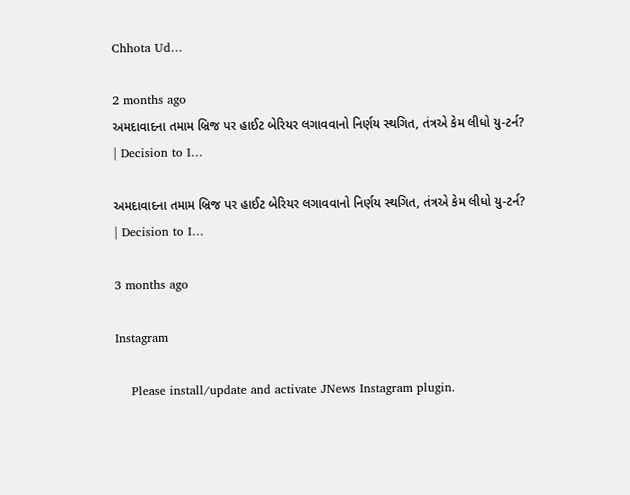Chhota Ud…

2 months ago
અમદાવાદના તમામ બ્રિજ પર હાઈટ બેરિયર લગાવવાનો નિર્ણય સ્થગિત, તંત્રએ કેમ લીધો યુ-ટર્ન? | Decision to I…

અમદાવાદના તમામ બ્રિજ પર હાઈટ બેરિયર લગાવવાનો નિર્ણય સ્થગિત, તંત્રએ કેમ લીધો યુ-ટર્ન? | Decision to I…

3 months ago

Instagram

    Please install/update and activate JNews Instagram plugin.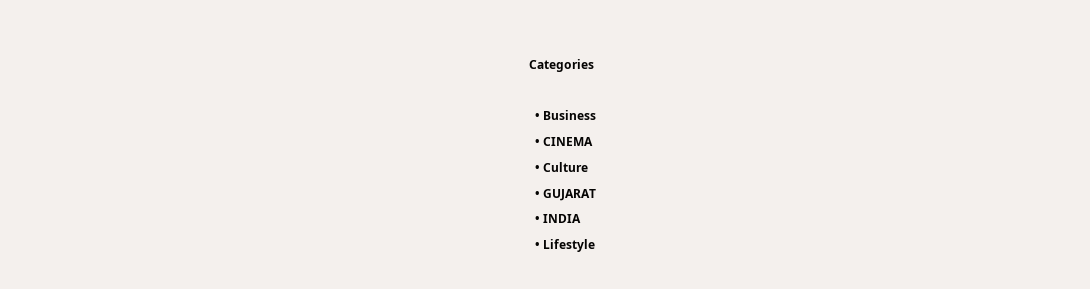Categories

  • Business
  • CINEMA
  • Culture
  • GUJARAT
  • INDIA
  • Lifestyle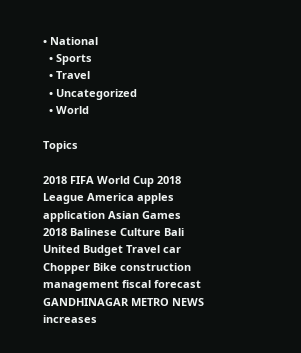• National
  • Sports
  • Travel
  • Uncategorized
  • World

Topics

2018 FIFA World Cup 2018 League America apples application Asian Games 2018 Balinese Culture Bali United Budget Travel car Chopper Bike construction management fiscal forecast GANDHINAGAR METRO NEWS increases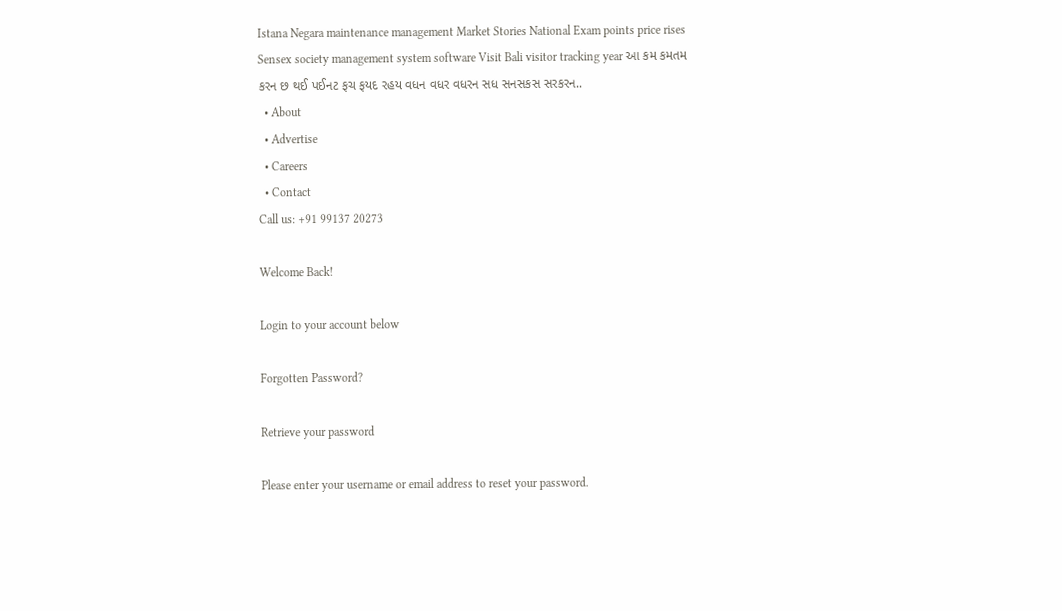Istana Negara maintenance management Market Stories National Exam points price rises Sensex society management system software Visit Bali visitor tracking year આ કમ કમતમ કરન છ થઈ પઈનટ ફચ ફયદ રહય વધન વધર વધરન સધ સનસકસ સરકરન..
  • About
  • Advertise
  • Careers
  • Contact
Call us: +91 99137 20273

Welcome Back!

Login to your account below

Forgotten Password?

Retrieve your password

Please enter your username or email address to reset your password.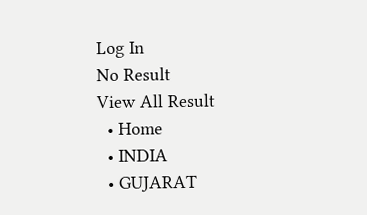Log In
No Result
View All Result
  • Home
  • INDIA
  • GUJARAT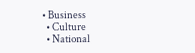• Business
  • Culture
  • National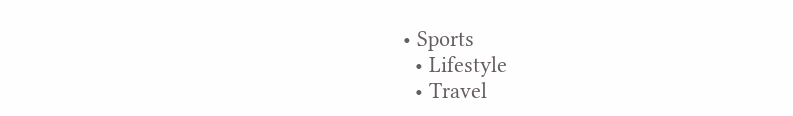• Sports
  • Lifestyle
  • Travel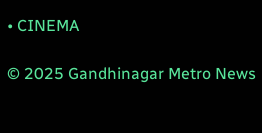• CINEMA

© 2025 Gandhinagar Metro News